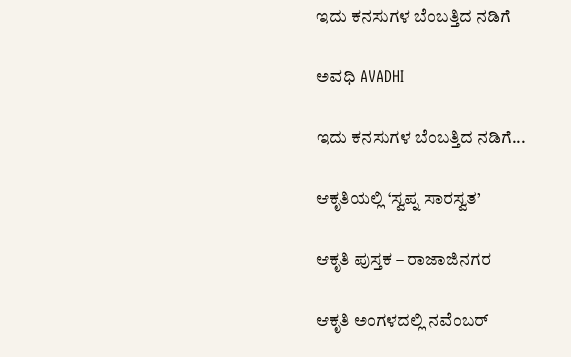ಇದು ಕನಸುಗಳ ಬೆಂಬತ್ತಿದ ನಡಿಗೆ‍

ಅವಧಿ AVADHI

ಇದು ಕನಸುಗಳ ಬೆಂಬತ್ತಿದ ನಡಿಗೆ...

ಆಕೃತಿಯಲ್ಲಿ ‘ಸ್ವಪ್ನ ಸಾರಸ್ವತ’

ಆಕೃತಿ ಪುಸ್ತಕ – ರಾಜಾಜಿನಗರ

ಆಕೃತಿ ಅಂಗಳದಲ್ಲಿ ನವೆಂಬರ್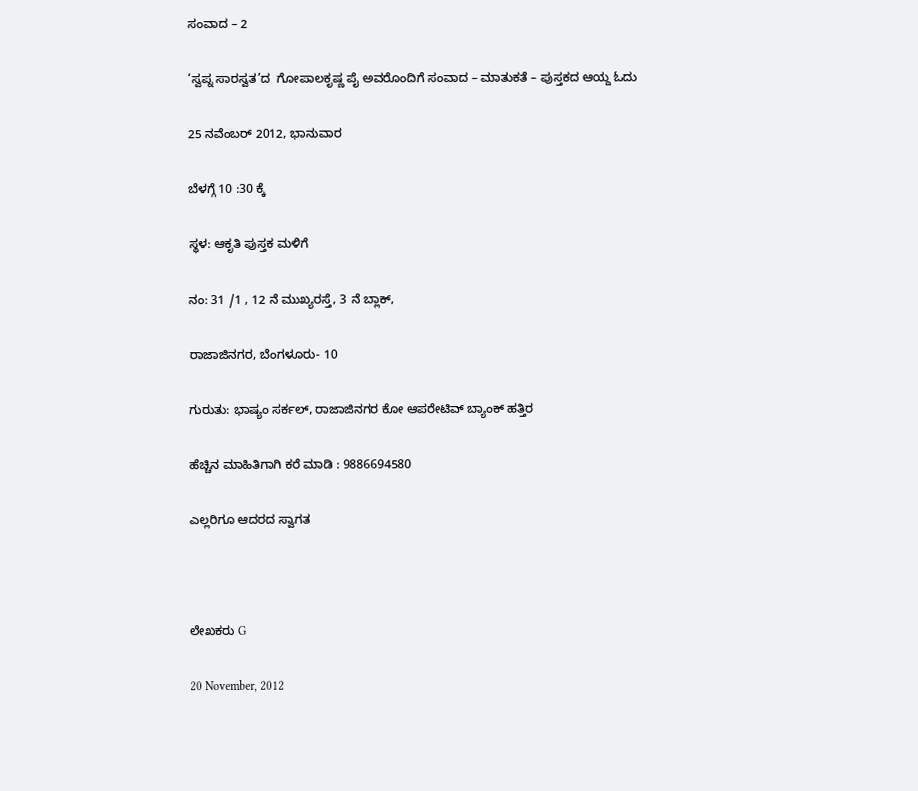ಸಂವಾದ – 2

‘ಸ್ವಪ್ನ ಸಾರಸ್ವತ’ದ  ಗೋಪಾಲಕೃಷ್ಣ ಪೈ ಅವರೊಂದಿಗೆ ಸಂವಾದ – ಮಾತುಕತೆ – ಪುಸ್ತಕದ ಆಯ್ದ ಓದು

25 ನವೆಂಬರ್ 2012, ಭಾನುವಾರ

ಬೆಳಗ್ಗೆ 10 :30 ಕ್ಕೆ

ಸ್ಥಳ: ಆಕೃತಿ ಪುಸ್ತಕ ಮಳಿಗೆ

ನಂ: 31 /1 , 12 ನೆ ಮುಖ್ಯರಸ್ತೆ, 3 ನೆ ಬ್ಲಾಕ್,

ರಾಜಾಜಿನಗರ, ಬೆಂಗಳೂರು- 10

ಗುರುತು: ಭಾಷ್ಯಂ ಸರ್ಕಲ್, ರಾಜಾಜಿನಗರ ಕೋ ಆಪರೇಟಿವ್ ಬ್ಯಾಂಕ್ ಹತ್ತಿರ

ಹೆಚ್ಚಿನ ಮಾಹಿತಿಗಾಗಿ ಕರೆ ಮಾಡಿ : 9886694580

ಎಲ್ಲರಿಗೂ ಆದರದ ಸ್ವಾಗತ



ಲೇಖಕರು G

20 November, 2012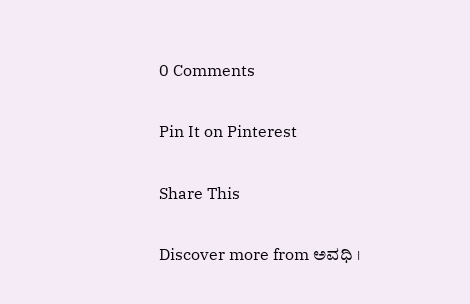0 Comments

Pin It on Pinterest

Share This

Discover more from ಅವಧಿ ।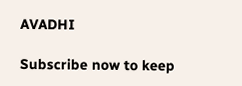AVADHI

Subscribe now to keep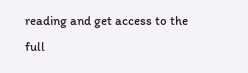reading and get access to the full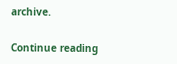archive.

Continue reading